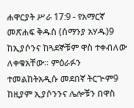ሐዋርያት ሥራ 17:9 - የአማርኛ መጽሐፍ ቅዱስ (ሰማንያ አሃዱ)9 ከኢያሶንና ከጓደኞቹም ዋስ ተቀብለው ለቀቁአቸው። ምዕራፉን ተመልከትአዲሱ መደበኛ ትርጒም9 ከዚያም ኢያሶንንና ሌሎቹን በዋስ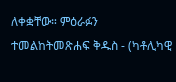ለቀቋቸው። ምዕራፉን ተመልከትመጽሐፍ ቅዱስ - (ካቶሊካዊ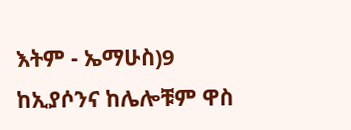እትም - ኤማሁስ)9 ከኢያሶንና ከሌሎቹም ዋስ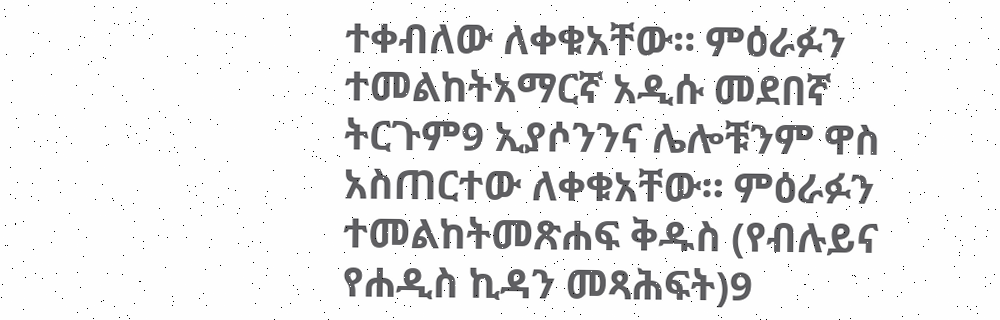ተቀብለው ለቀቁአቸው። ምዕራፉን ተመልከትአማርኛ አዲሱ መደበኛ ትርጉም9 ኢያሶንንና ሌሎቹንም ዋስ አስጠርተው ለቀቁአቸው። ምዕራፉን ተመልከትመጽሐፍ ቅዱስ (የብሉይና የሐዲስ ኪዳን መጻሕፍት)9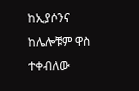ከኢያሶንና ከሌሎቹም ዋስ ተቀብለው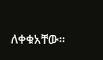ለቀቁአቸው።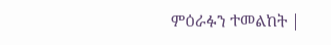ምዕራፉን ተመልከት |